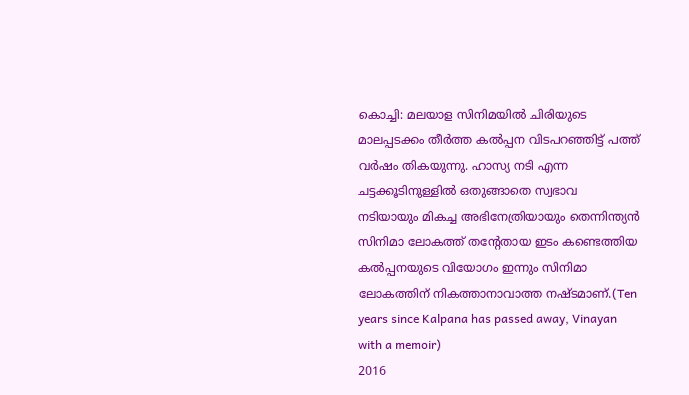കൊച്ചി: മലയാള സിനിമയിൽ ചിരിയുടെ മാലപ്പടക്കം തീർത്ത കൽപ്പന വിടപറഞ്ഞിട്ട് പത്ത് വർഷം തികയുന്നു. ഹാസ്യ നടി എന്ന ചട്ടക്കൂടിനുള്ളിൽ ഒതുങ്ങാതെ സ്വഭാവ നടിയായും മികച്ച അഭിനേത്രിയായും തെന്നിന്ത്യൻ സിനിമാ ലോകത്ത് തന്റേതായ ഇടം കണ്ടെത്തിയ കൽപ്പനയുടെ വിയോഗം ഇന്നും സിനിമാ ലോകത്തിന് നികത്താനാവാത്ത നഷ്ടമാണ്.(Ten years since Kalpana has passed away, Vinayan with a memoir)
2016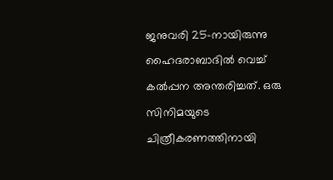ജനുവരി 25-നായിരുന്നു ഹൈദരാബാദിൽ വെച്ച് കൽപ്പന അന്തരിച്ചത്. ഒരു സിനിമയുടെ ചിത്രീകരണത്തിനായി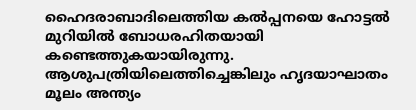ഹൈദരാബാദിലെത്തിയ കൽപ്പനയെ ഹോട്ടൽ മുറിയിൽ ബോധരഹിതയായി കണ്ടെത്തുകയായിരുന്നു. ആശുപത്രിയിലെത്തിച്ചെങ്കിലും ഹൃദയാഘാതം മൂലം അന്ത്യം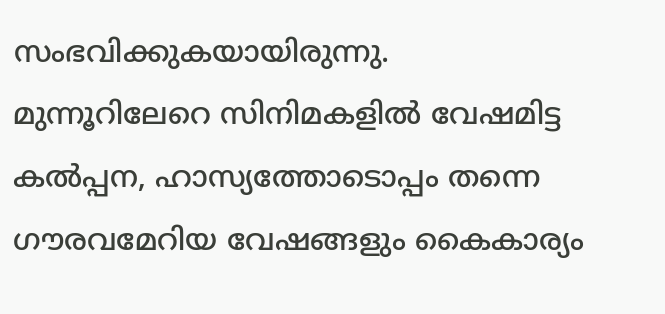സംഭവിക്കുകയായിരുന്നു.
മുന്നൂറിലേറെ സിനിമകളിൽ വേഷമിട്ട കൽപ്പന, ഹാസ്യത്തോടൊപ്പം തന്നെ ഗൗരവമേറിയ വേഷങ്ങളും കൈകാര്യം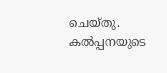ചെയ്തു. കൽപ്പനയുടെ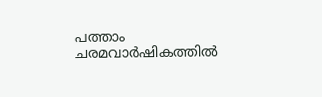പത്താം ചരമവാർഷികത്തിൽ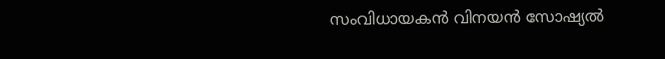സംവിധായകൻ വിനയൻ സോഷ്യൽ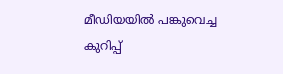മീഡിയയിൽ പങ്കുവെച്ച കുറിപ്പ്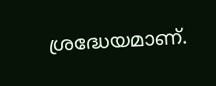ശ്രദ്ധേയമാണ്.